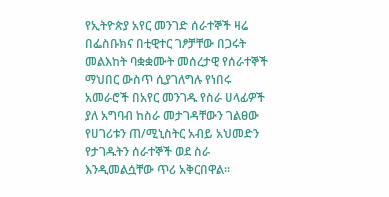የኢትዮጵያ አየር መንገድ ሰራተኞች ዛሬ በፌስቡክና በቲዊተር ገፆቻቸው በጋሩት መልእከት ባቋቋሙት መሰረታዊ የሰራተኞች ማህበር ውስጥ ሲያገለግሉ የነበሩ አመራሮች በአየር መንገዱ የስራ ሀላፊዎች ያለ አግባብ ከስራ መታገዳቸውን ገልፀው የሀገሪቱን ጠ/ሚኒስትር አብይ አህመድን የታገዱትን ሰራተኞች ወደ ስራ እንዲመልሷቸው ጥሪ አቅርበዋል።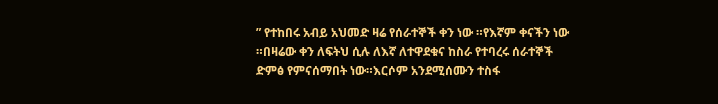” የተከበሩ አብይ አህመድ ዛሬ የሰራተኞች ቀን ነው ።የእኛም ቀናችን ነው ።በዛሬው ቀን ለፍትህ ሲሉ ለእኛ ለተዋደቁና ከስራ የተባረሩ ሰራተኞች ድምፅ የምናሰማበት ነው።እርሶም አንደሚሰሙን ተስፋ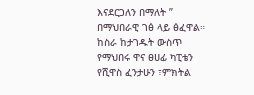እናደርጋለን በማለት ” በማህበራዊ ገፅ ላይ ፅፈዋል።
ከስራ ከታገዱት ውስጥ የማህበሩ ዋና ፀሀፊ ካፒቴን የሺዋስ ፈንታሁን ፣ምክትል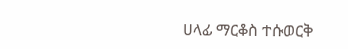ሀላፊ ማርቆስ ተሱወርቅ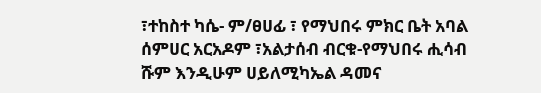፣ተከስተ ካሴ- ም/ፀሀፊ ፣ የማህበሩ ምክር ቤት አባል ሰምሀር አርአዶም ፣አልታሰብ ብርቁ-የማህበሩ ሒሳብ ሹም እንዲሁም ሀይለሚካኤል ዳመና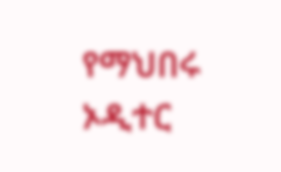የማህበሩ ኦዲተር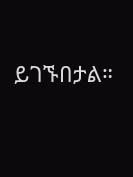ይገኙበታል።